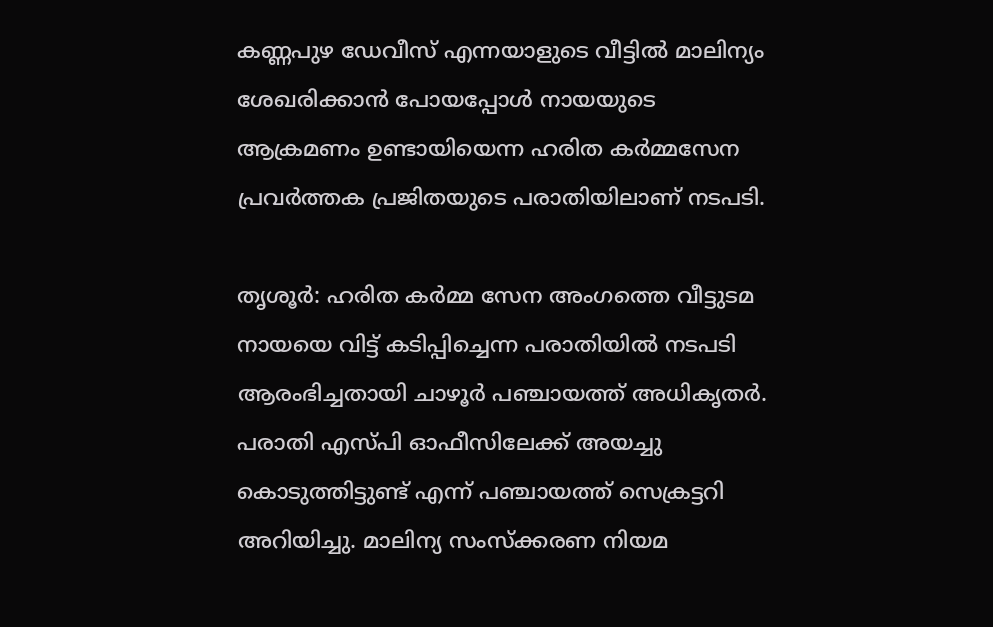കണ്ണപുഴ ഡേവീസ് എന്നയാളുടെ വീട്ടില്‍ മാലിന്യം ശേഖരിക്കാന്‍ പോയപ്പോള്‍ നായയുടെ ആക്രമണം ഉണ്ടായിയെന്ന ഹരിത കര്‍മ്മസേന പ്രവര്‍ത്തക പ്രജിതയുടെ പരാതിയിലാണ് നടപടി.

തൃശൂര്‍: ഹരിത കര്‍മ്മ സേന അംഗത്തെ വീട്ടുടമ നായയെ വിട്ട് കടിപ്പിച്ചെന്ന പരാതിയില്‍ നടപടി ആരംഭിച്ചതായി ചാഴൂര്‍ പഞ്ചായത്ത് അധികൃതര്‍. പരാതി എസ്പി ഓഫീസിലേക്ക് അയച്ചു കൊടുത്തിട്ടുണ്ട് എന്ന് പഞ്ചായത്ത് സെക്രട്ടറി അറിയിച്ചു. മാലിന്യ സംസ്‌ക്കരണ നിയമ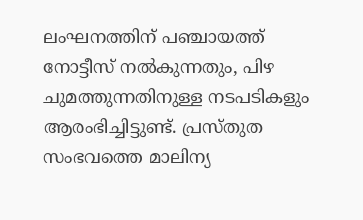ലംഘനത്തിന് പഞ്ചായത്ത് നോട്ടീസ് നല്‍കുന്നതും, പിഴ ചുമത്തുന്നതിനുള്ള നടപടികളും ആരംഭിച്ചിട്ടുണ്ട്. പ്രസ്തുത സംഭവത്തെ മാലിന്യ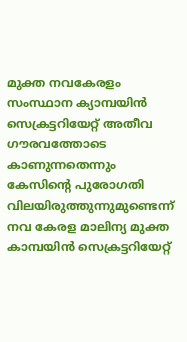മുക്ത നവകേരളം സംസ്ഥാന ക്യാമ്പയിന്‍ സെക്രട്ടറിയേറ്റ് അതീവ ഗൗരവത്തോടെ കാണുന്നതെന്നും കേസിന്റെ പുരോഗതി വിലയിരുത്തുന്നുമുണ്ടെന്ന് നവ കേരള മാലിന്യ മുക്ത കാമ്പയിന്‍ സെക്രട്ടറിയേറ്റ്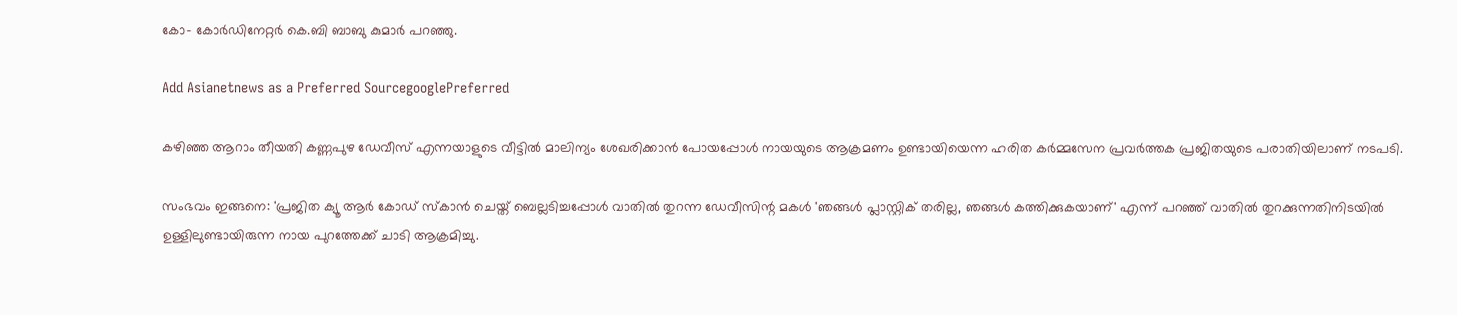കോ- കോര്‍ഡിനേറ്റര്‍ കെ.ബി ബാബു കുമാര്‍ പറഞ്ഞു.

Add Asianetnews as a Preferred SourcegooglePreferred

കഴിഞ്ഞ ആറാം തീയതി കണ്ണപുഴ ഡേവീസ് എന്നയാളുടെ വീട്ടില്‍ മാലിന്യം ശേഖരിക്കാന്‍ പോയപ്പോള്‍ നായയുടെ ആക്രമണം ഉണ്ടായിയെന്ന ഹരിത കര്‍മ്മസേന പ്രവര്‍ത്തക പ്രജിതയുടെ പരാതിയിലാണ് നടപടി.

സംഭവം ഇങ്ങനെ: 'പ്രജിത ക്യൂ ആര്‍ കോഡ് സ്‌കാന്‍ ചെയ്ത് ബെല്ലടിച്ചപ്പോള്‍ വാതില്‍ തുറന്ന ഡേവീസിന്റ മകള്‍ 'ഞങ്ങള്‍ പ്ലാസ്റ്റിക് തരില്ല, ഞങ്ങള്‍ കത്തിക്കുകയാണ്' എന്ന് പറഞ്ഞ് വാതില്‍ തുറക്കുന്നതിനിടയില്‍ ഉള്ളിലുണ്ടായിരുന്ന നായ പുറത്തേക്ക് ചാടി ആക്രമിച്ചു.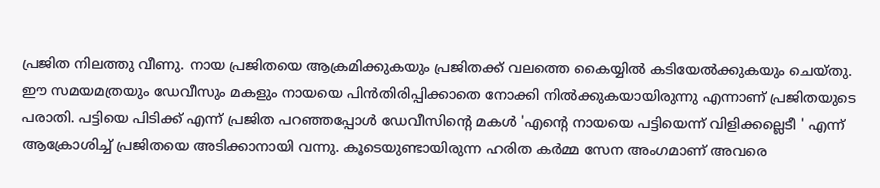പ്രജിത നിലത്തു വീണു. നായ പ്രജിതയെ ആക്രമിക്കുകയും പ്രജിതക്ക് വലത്തെ കൈയ്യില്‍ കടിയേല്‍ക്കുകയും ചെയ്തു. ഈ സമയമത്രയും ഡേവീസും മകളും നായയെ പിന്‍തിരിപ്പിക്കാതെ നോക്കി നില്‍ക്കുകയായിരുന്നു എന്നാണ് പ്രജിതയുടെ പരാതി. പട്ടിയെ പിടിക്ക് എന്ന് പ്രജിത പറഞ്ഞപ്പോള്‍ ഡേവീസിന്റെ മകള്‍ 'എന്റെ നായയെ പട്ടിയെന്ന് വിളിക്കല്ലെടീ ' എന്ന് ആക്രോശിച്ച് പ്രജിതയെ അടിക്കാനായി വന്നു. കൂടെയുണ്ടായിരുന്ന ഹരിത കര്‍മ്മ സേന അംഗമാണ് അവരെ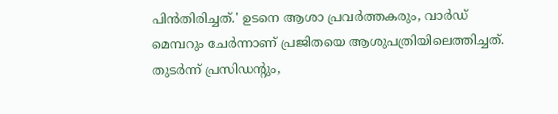പിന്‍തിരിച്ചത്.' ഉടനെ ആശാ പ്രവര്‍ത്തകരും, വാര്‍ഡ് മെമ്പറും ചേര്‍ന്നാണ് പ്രജിതയെ ആശുപത്രിയിലെത്തിച്ചത്. തുടര്‍ന്ന് പ്രസിഡന്റും,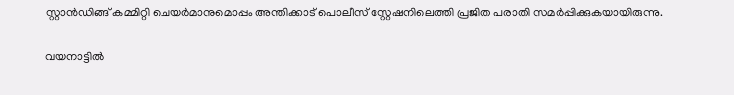സ്റ്റാന്‍ഡിങ്ങ് കമ്മിറ്റി ചെയര്‍മാനുമൊപ്പം അന്തിക്കാട് പൊലീസ് സ്റ്റേഷനിലെത്തി പ്രജിത പരാതി സമര്‍പ്പിക്കുകയായിരുന്നു.

വയനാട്ടില്‍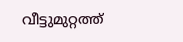വീട്ടുമുറ്റത്ത്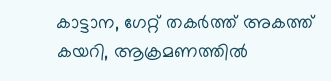കാട്ടാന, ഗേറ്റ് തകര്‍ത്ത് അകത്ത് കയറി, ആക്രമണത്തില്‍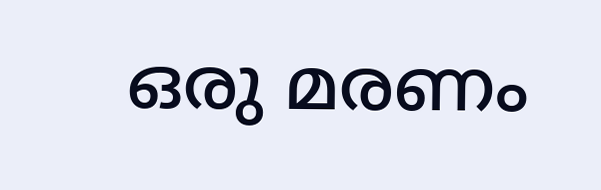ഒരു മരണം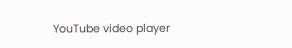YouTube video player